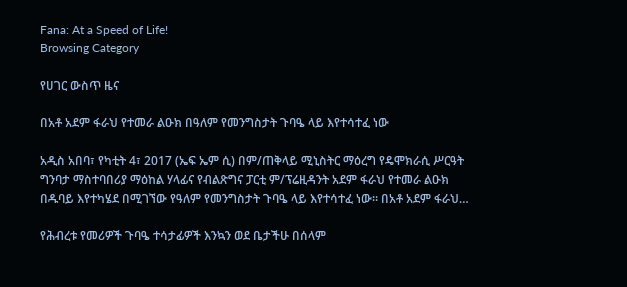Fana: At a Speed of Life!
Browsing Category

የሀገር ውስጥ ዜና

በአቶ አደም ፋራህ የተመራ ልዑክ በዓለም የመንግስታት ጉባዔ ላይ እየተሳተፈ ነው

አዲስ አበባ፣ የካቲት 4፣ 2017 (ኤፍ ኤም ሲ) በም/ጠቅላይ ሚኒስትር ማዕረግ የዴሞክራሲ ሥርዓት ግንባታ ማስተባበሪያ ማዕከል ሃላፊና የብልጽግና ፓርቲ ም/ፕሬዚዳንት አደም ፋራህ የተመራ ልዑክ በዱባይ እየተካሄደ በሚገኘው የዓለም የመንግስታት ጉባዔ ላይ እየተሳተፈ ነው። በአቶ አደም ፋራህ…

የሕብረቱ የመሪዎች ጉባዔ ተሳታፊዎች እንኳን ወደ ቤታችሁ በሰላም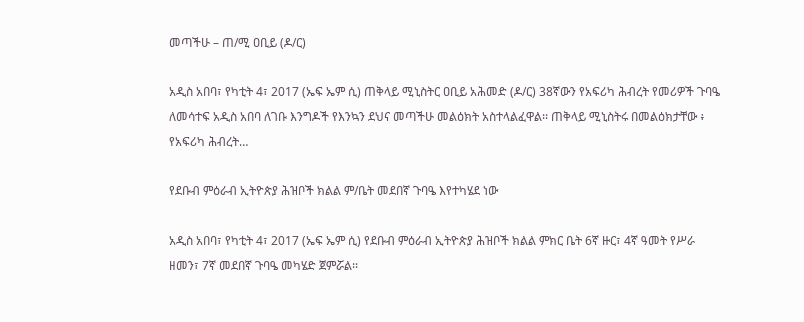መጣችሁ – ጠ/ሚ ዐቢይ (ዶ/ር)

አዲስ አበባ፣ የካቲት 4፣ 2017 (ኤፍ ኤም ሲ) ጠቅላይ ሚኒስትር ዐቢይ አሕመድ (ዶ/ር) 38ኛውን የአፍሪካ ሕብረት የመሪዎች ጉባዔ ለመሳተፍ አዲስ አበባ ለገቡ እንግዶች የእንኳን ደህና መጣችሁ መልዕክት አስተላልፈዋል፡፡ ጠቅላይ ሚኒስትሩ በመልዕክታቸው ፥ የአፍሪካ ሕብረት…

የደቡብ ምዕራብ ኢትዮጵያ ሕዝቦች ክልል ም/ቤት መደበኛ ጉባዔ እየተካሄደ ነው

አዲስ አበባ፣ የካቲት 4፣ 2017 (ኤፍ ኤም ሲ) የደቡብ ምዕራብ ኢትዮጵያ ሕዝቦች ክልል ምክር ቤት 6ኛ ዙር፣ 4ኛ ዓመት የሥራ ዘመን፣ 7ኛ መደበኛ ጉባዔ መካሄድ ጀምሯል፡፡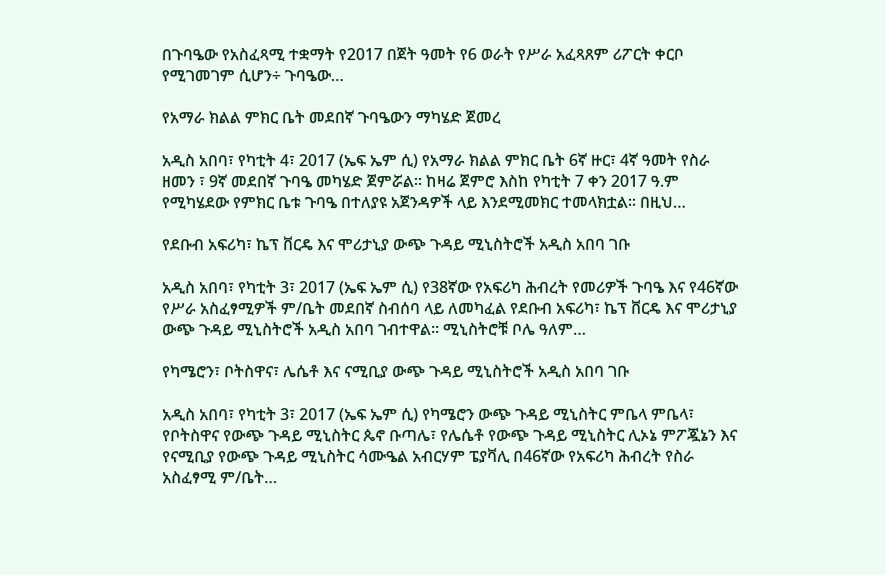በጉባዔው የአስፈጻሚ ተቋማት የ2017 በጀት ዓመት የ6 ወራት የሥራ አፈጻጸም ሪፖርት ቀርቦ የሚገመገም ሲሆን÷ ጉባዔው…

የአማራ ክልል ምክር ቤት መደበኛ ጉባዔውን ማካሄድ ጀመረ

አዲስ አበባ፣ የካቲት 4፣ 2017 (ኤፍ ኤም ሲ) የአማራ ክልል ምክር ቤት 6ኛ ዙር፣ 4ኛ ዓመት የስራ ዘመን ፣ 9ኛ መደበኛ ጉባዔ መካሄድ ጀምሯል፡፡ ከዛሬ ጀምሮ እስከ የካቲት 7 ቀን 2017 ዓ.ም የሚካሄደው የምክር ቤቱ ጉባዔ በተለያዩ አጀንዳዎች ላይ እንደሚመክር ተመላክቷል፡፡ በዚህ…

የደቡብ አፍሪካ፣ ኬፕ ቨርዴ እና ሞሪታኒያ ውጭ ጉዳይ ሚኒስትሮች አዲስ አበባ ገቡ

አዲስ አበባ፣ የካቲት 3፣ 2017 (ኤፍ ኤም ሲ) የ38ኛው የአፍሪካ ሕብረት የመሪዎች ጉባዔ እና የ46ኛው የሥራ አስፈፃሚዎች ም/ቤት መደበኛ ስብሰባ ላይ ለመካፈል የደቡብ አፍሪካ፣ ኬፕ ቨርዴ እና ሞሪታኒያ ውጭ ጉዳይ ሚኒስትሮች አዲስ አበባ ገብተዋል፡፡ ሚኒስትሮቹ ቦሌ ዓለም…

የካሜሮን፣ ቦትስዋና፣ ሌሴቶ እና ናሚቢያ ውጭ ጉዳይ ሚኒስትሮች አዲስ አበባ ገቡ

አዲስ አበባ፣ የካቲት 3፣ 2017 (ኤፍ ኤም ሲ) የካሜሮን ውጭ ጉዳይ ሚኒስትር ምቤላ ምቤላ፣ የቦትስዋና የውጭ ጉዳይ ሚኒስትር ጴኖ ቡጣሌ፣ የሌሴቶ የውጭ ጉዳይ ሚኒስትር ሊኦኔ ምፖጇኔን እና የናሚቢያ የውጭ ጉዳይ ሚኒስትር ሳሙዔል አብርሃም ፔያቫሊ በ46ኛው የአፍሪካ ሕብረት የስራ አስፈፃሚ ም/ቤት…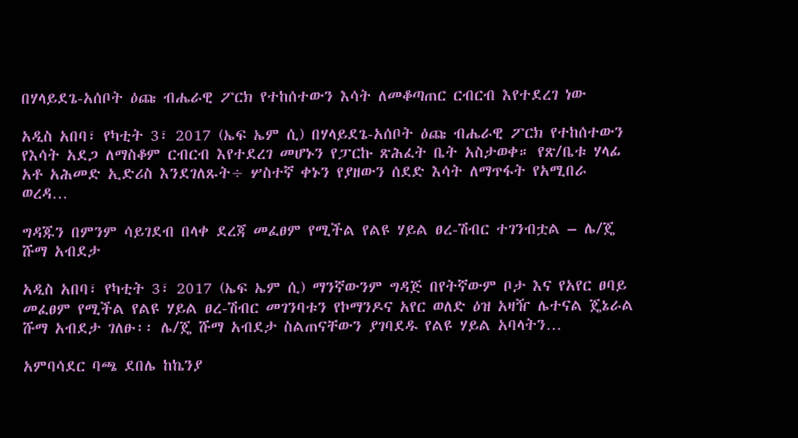በሃላይደጌ-አሰቦት ዕጩ ብሔራዊ ፖርክ የተከሰተውን እሳት ለመቆጣጠር ርብርብ እየተደረገ ነው

አዲስ አበባ፣ የካቲት 3፣ 2017 (ኤፍ ኤም ሲ) በሃላይደጌ-አሰቦት ዕጩ ብሔራዊ ፖርክ የተከሰተውን የእሳት አደጋ ለማስቆም ርብርብ እየተደረገ መሆኑን የፓርኩ ጽሕፈት ቤት አስታወቀ። የጽ/ቤቱ ሃላፊ አቶ አሕመድ ኢድሪስ እንደገለጹት÷ ሦስተኛ ቀኑን የያዘውን ሰደድ እሳት ለማጥፋት የአሚበራ ወረዳ…

ግዳጁን በምንም ሳይገደብ በላቀ ደረጃ መፈፀም የሚችል የልዩ ሃይል ፀረ-ሽብር ተገንብቷል – ሌ/ጄ ሹማ አብደታ

አዲስ አበባ፣ የካቲት 3፣ 2017 (ኤፍ ኤም ሲ) ማንኛውንም ግዳጅ በየትኛውም ቦታ እና የአየር ፀባይ መፈፀም የሚችል የልዩ ሃይል ፀረ-ሽብር መገንባቱን የኮማንዶና አየር ወለድ ዕዝ አዛዥ ሌተናል ጄኔራል ሹማ አብደታ ገለፁ፡፡ ሌ/ጄ ሹማ አብደታ ስልጠናቸውን ያገባደዱ የልዩ ሃይል አባላትን…

አምባሳደር ባጫ ደበሌ ከኬንያ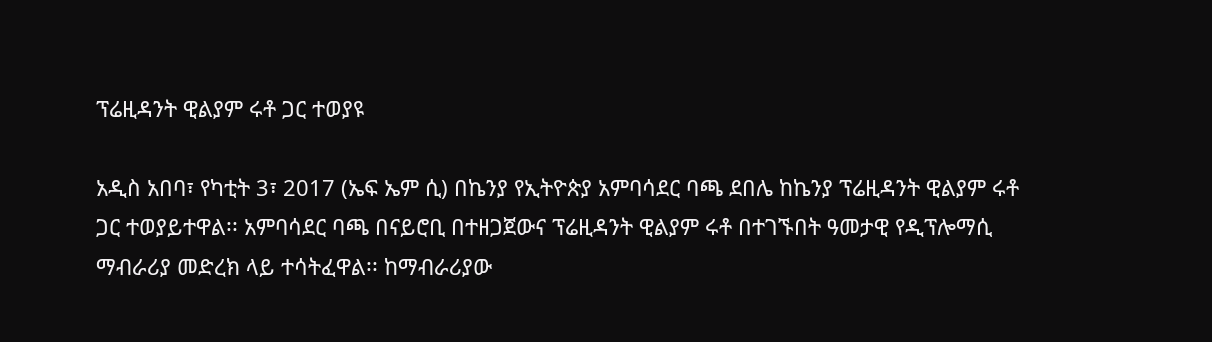ፕሬዚዳንት ዊልያም ሩቶ ጋር ተወያዩ

አዲስ አበባ፣ የካቲት 3፣ 2017 (ኤፍ ኤም ሲ) በኬንያ የኢትዮጵያ አምባሳደር ባጫ ደበሌ ከኬንያ ፕሬዚዳንት ዊልያም ሩቶ ጋር ተወያይተዋል፡፡ አምባሳደር ባጫ በናይሮቢ በተዘጋጀውና ፕሬዚዳንት ዊልያም ሩቶ በተገኙበት ዓመታዊ የዲፕሎማሲ ማብራሪያ መድረክ ላይ ተሳትፈዋል፡፡ ከማብራሪያው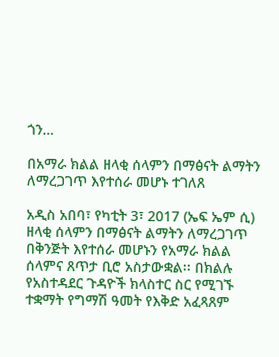ጎን…

በአማራ ክልል ዘላቂ ሰላምን በማፅናት ልማትን ለማረጋገጥ እየተሰራ መሆኑ ተገለጸ

አዲስ አበባ፣ የካቲት 3፣ 2017 (ኤፍ ኤም ሲ) ዘላቂ ሰላምን በማፅናት ልማትን ለማረጋገጥ በቅንጅት እየተሰራ መሆኑን የአማራ ክልል ሰላምና ጸጥታ ቢሮ አስታውቋል፡፡ በክልሉ የአስተዳደር ጉዳዮች ክላስተር ስር የሚገኙ ተቋማት የግማሽ ዓመት የእቅድ አፈጻጸም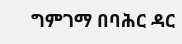ግምገማ በባሕር ዳር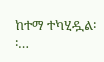ከተማ ተካሂዷል፡፡…